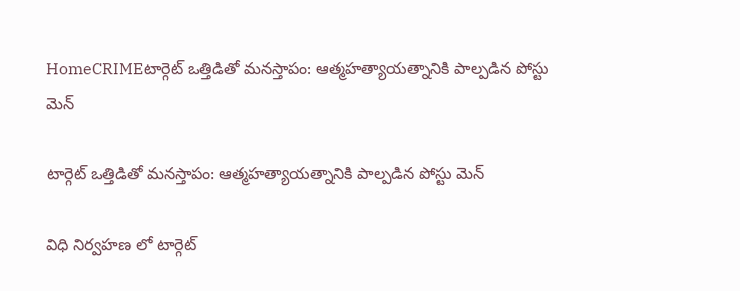HomeCRIMEటార్గెట్ ఒత్తిడితో మనస్తాపం: ఆత్మహత్యాయత్నానికి పాల్పడిన పోస్టు మెన్

టార్గెట్ ఒత్తిడితో మనస్తాపం: ఆత్మహత్యాయత్నానికి పాల్పడిన పోస్టు మెన్

విధి నిర్వహణ లో టార్గెట్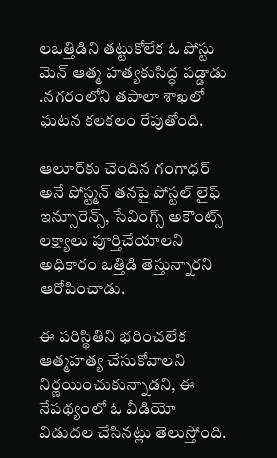లఒత్తిడిని తట్టుకోలేక ఓ పోస్టు మెన్ ఆత్మ హత్యకుసిద్ధ పడ్డాడు .నగరంలోని తపాలా శాఖలో ఘటన కలకలం రేపుతోంది.

ఆలూర్‌కు చెందిన గంగాధర్ అనే పోస్ట్మన్ తనపై పోస్టల్ లైఫ్ ఇన్సూరెన్స్, సేవింగ్స్ అకౌంట్స్ లక్ష్యాలు పూర్తిచేయాలని అధికారం ఒత్తిడి తెస్తున్నారని ఆరోపించాడు.

ఈ పరిస్థితిని భరించలేక ఆత్మహత్య చేసుకోవాలని నిర్ణయించుకున్నాడని, ఈ నేపథ్యంలో ఓ వీడియో విడుదల చేసినట్లు తెలుస్తోంది.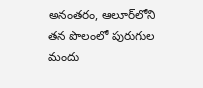అనంతరం, ఆలూర్‌లోని తన పొలంలో పురుగుల మందు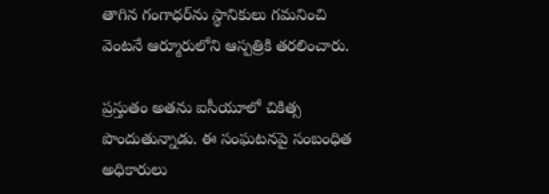తాగిన గంగాధర్‌ను స్థానికులు గమనించి వెంటనే ఆర్మూరులోని ఆస్పత్రికి తరలించారు.

ప్రస్తుతం అతను ఐసీయూలో చికిత్స పొందుతున్నాడు. ఈ సంఘటనపై సంబంధిత అధికారులు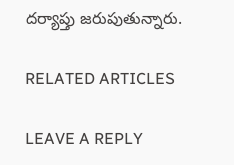దర్యాప్తు జరుపుతున్నారు.

RELATED ARTICLES

LEAVE A REPLY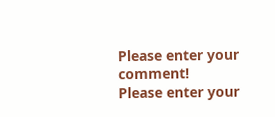Please enter your comment!
Please enter your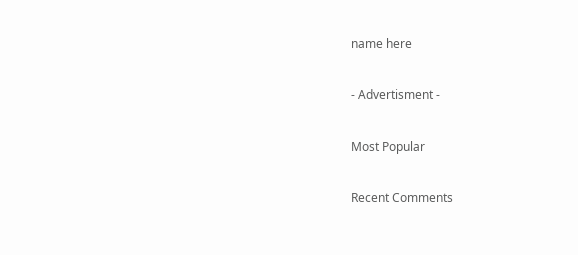name here

- Advertisment -

Most Popular

Recent Comments